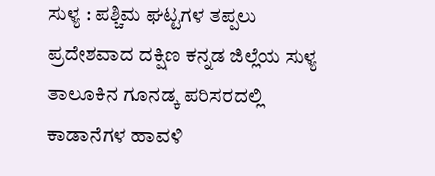ಸುಳ್ಯ : ಪಶ್ಚಿಮ ಘಟ್ಟಗಳ ತಪ್ಪಲು ಪ್ರದೇಶವಾದ ದಕ್ಷಿಣ ಕನ್ನಡ ಜಿಲ್ಲೆಯ ಸುಳ್ಯ ತಾಲೂಕಿನ ಗೂನಡ್ಕ ಪರಿಸರದಲ್ಲಿ ಕಾಡಾನೆಗಳ ಹಾವಳಿ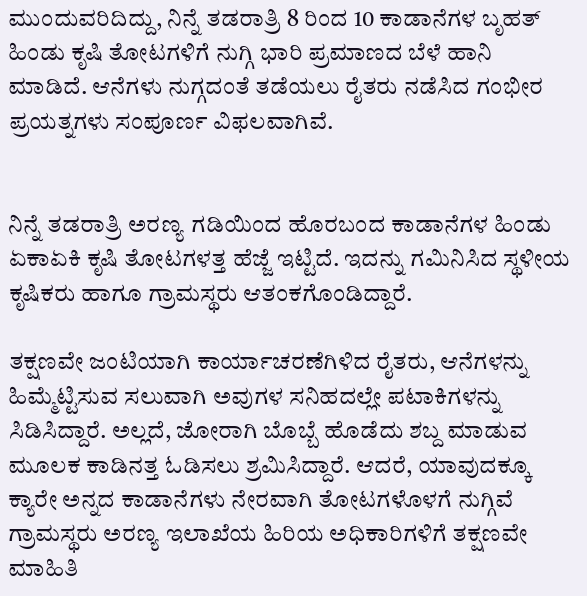ಮುಂದುವರಿದಿದ್ದು, ನಿನ್ನೆ ತಡರಾತ್ರಿ 8 ರಿಂದ 10 ಕಾಡಾನೆಗಳ ಬೃಹತ್ ಹಿಂಡು ಕೃಷಿ ತೋಟಗಳಿಗೆ ನುಗ್ಗಿ ಭಾರಿ ಪ್ರಮಾಣದ ಬೆಳೆ ಹಾನಿ ಮಾಡಿದೆ. ಆನೆಗಳು ನುಗ್ಗದಂತೆ ತಡೆಯಲು ರೈತರು ನಡೆಸಿದ ಗಂಭೀರ ಪ್ರಯತ್ನಗಳು ಸಂಪೂರ್ಣ ವಿಫಲವಾಗಿವೆ.


ನಿನ್ನೆ ತಡರಾತ್ರಿ ಅರಣ್ಯ ಗಡಿಯಿಂದ ಹೊರಬಂದ ಕಾಡಾನೆಗಳ ಹಿಂಡು ಏಕಾಏಕಿ ಕೃಷಿ ತೋಟಗಳತ್ತ ಹೆಜ್ಜೆ ಇಟ್ಟಿದೆ. ಇದನ್ನು ಗಮಿನಿಸಿದ ಸ್ಥಳೀಯ ಕೃಷಿಕರು ಹಾಗೂ ಗ್ರಾಮಸ್ಥರು ಆತಂಕಗೊಂಡಿದ್ದಾರೆ.

ತಕ್ಷಣವೇ ಜಂಟಿಯಾಗಿ ಕಾರ್ಯಾಚರಣೆಗಿಳಿದ ರೈತರು, ಆನೆಗಳನ್ನು ಹಿಮ್ಮೆಟ್ಟಿಸುವ ಸಲುವಾಗಿ ಅವುಗಳ ಸನಿಹದಲ್ಲೇ ಪಟಾಕಿಗಳನ್ನು ಸಿಡಿಸಿದ್ದಾರೆ. ಅಲ್ಲದೆ, ಜೋರಾಗಿ ಬೊಬ್ಬೆ ಹೊಡೆದು ಶಬ್ದ ಮಾಡುವ ಮೂಲಕ ಕಾಡಿನತ್ತ ಓಡಿಸಲು ಶ್ರಮಿಸಿದ್ದಾರೆ. ಆದರೆ, ಯಾವುದಕ್ಕೂ ಕ್ಯಾರೇ ಅನ್ನದ ಕಾಡಾನೆಗಳು ನೇರವಾಗಿ ತೋಟಗಳೊಳಗೆ ನುಗ್ಗಿವೆ ಗ್ರಾಮಸ್ಥರು ಅರಣ್ಯ ಇಲಾಖೆಯ ಹಿರಿಯ ಅಧಿಕಾರಿಗಳಿಗೆ ತಕ್ಷಣವೇ ಮಾಹಿತಿ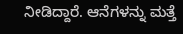ನೀಡಿದ್ದಾರೆ. ಆನೆಗಳನ್ನು ಮತ್ತೆ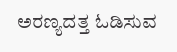ಅರಣ್ಯದತ್ತ ಓಡಿಸುವ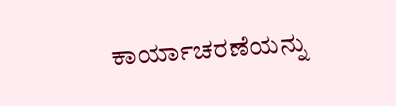ಕಾರ್ಯಾಚರಣೆಯನ್ನು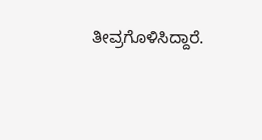ತೀವ್ರಗೊಳಿಸಿದ್ದಾರೆ.